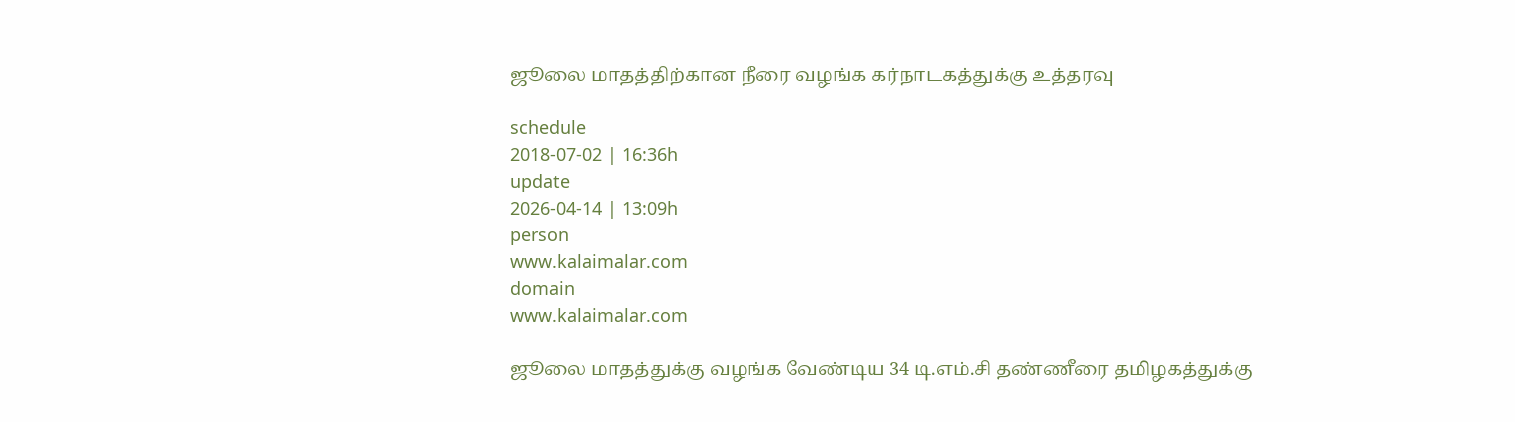ஜூலை மாதத்திற்கான நீரை வழங்க கர்நாடகத்துக்கு உத்தரவு

schedule
2018-07-02 | 16:36h
update
2026-04-14 | 13:09h
person
www.kalaimalar.com
domain
www.kalaimalar.com

ஜூலை மாதத்துக்கு வழங்க வேண்டிய 34 டி.எம்.சி தண்ணீரை தமிழகத்துக்கு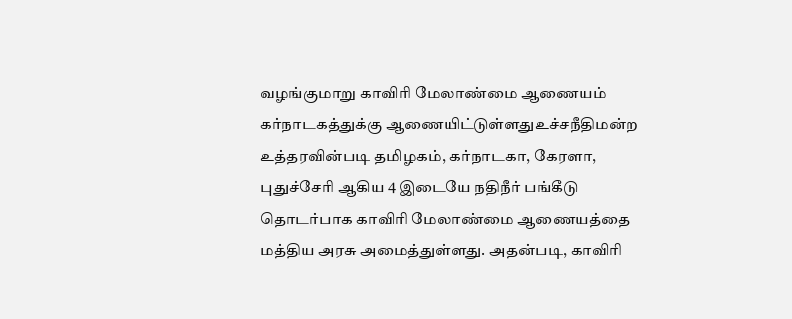வழங்குமாறு காவிரி மேலாண்மை ஆணையம் கர்நாடகத்துக்கு ஆணையிட்டுள்ளதுஉச்சநீதிமன்ற உத்தரவின்படி தமிழகம், கர்நாடகா, கேரளா, புதுச்சேரி ஆகிய 4 இடையே நதிநீர் பங்கீடு தொடர்பாக காவிரி மேலாண்மை ஆணையத்தை மத்திய அரசு அமைத்துள்ளது. அதன்படி, காவிரி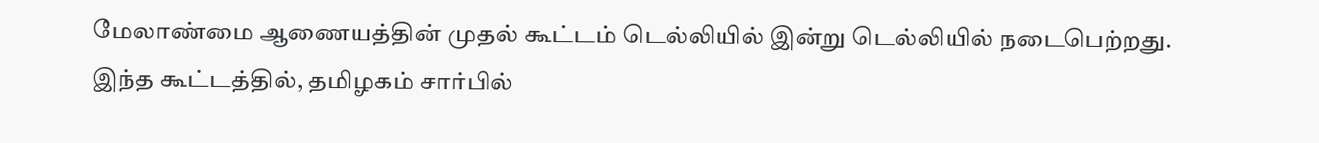மேலாண்மை ஆணையத்தின் முதல் கூட்டம் டெல்லியில் இன்று டெல்லியில் நடைபெற்றது. இந்த கூட்டத்தில், தமிழகம் சார்பில்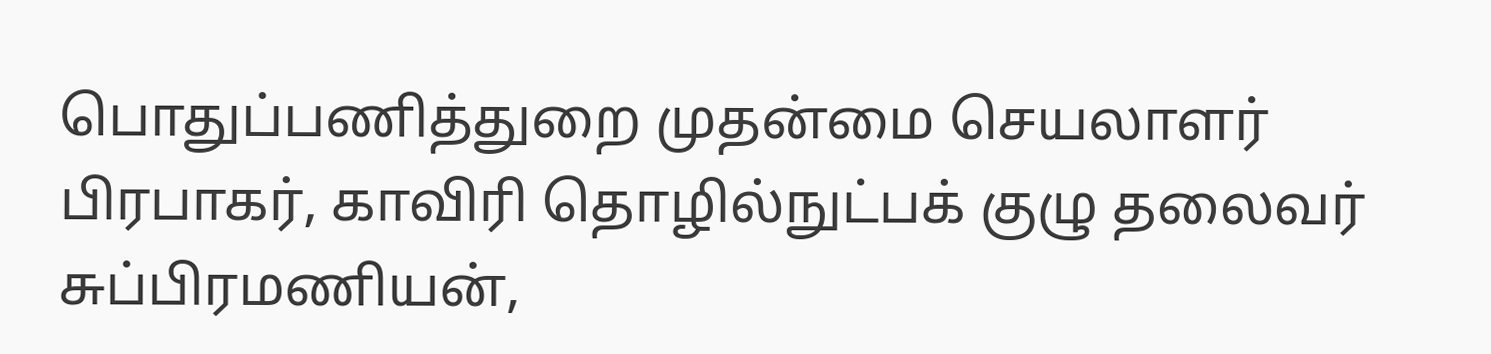பொதுப்பணித்துறை முதன்மை செயலாளர் பிரபாகர், காவிரி தொழில்நுட்பக் குழு தலைவர் சுப்பிரமணியன்,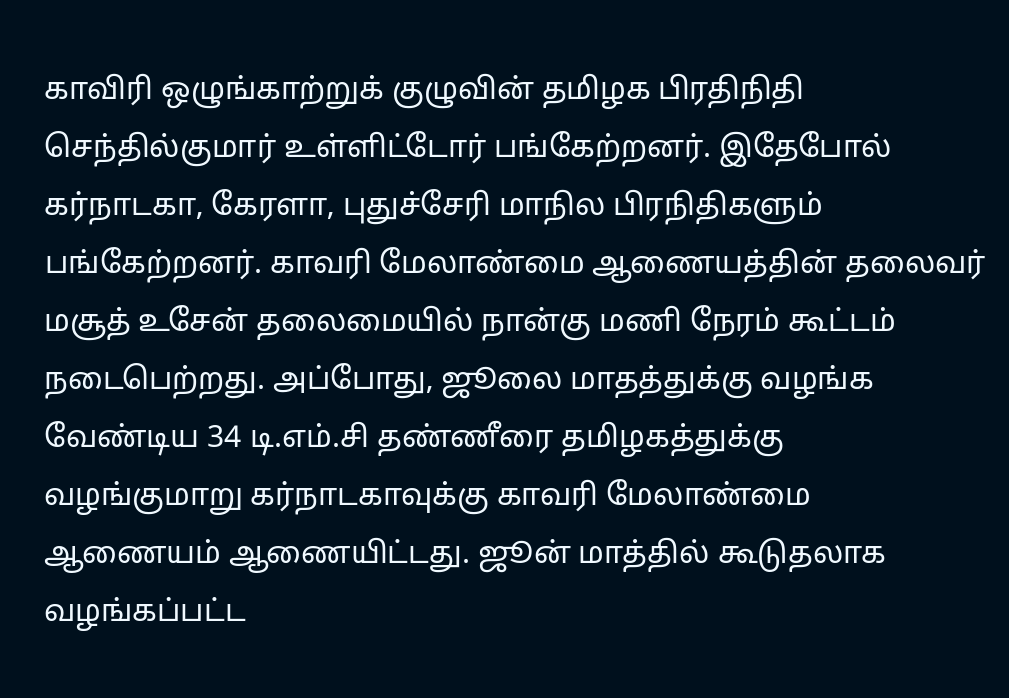காவிரி ஒழுங்காற்றுக் குழுவின் தமிழக பிரதிநிதி செந்தில்குமார் உள்ளிட்டோர் பங்கேற்றனர். இதேபோல் கர்நாடகா, கேரளா, புதுச்சேரி மாநில பிரநிதிகளும் பங்கேற்றனர். காவரி மேலாண்மை ஆணையத்தின் தலைவர் மசூத் உசேன் தலைமையில் நான்கு மணி நேரம் கூட்டம் நடைபெற்றது. அப்போது, ஜூலை மாதத்துக்கு வழங்க வேண்டிய 34 டி.எம்.சி தண்ணீரை தமிழகத்துக்கு வழங்குமாறு கர்நாடகாவுக்கு காவரி மேலாண்மை ஆணையம் ஆணையிட்டது. ஜூன் மாத்தில் கூடுதலாக வழங்கப்பட்ட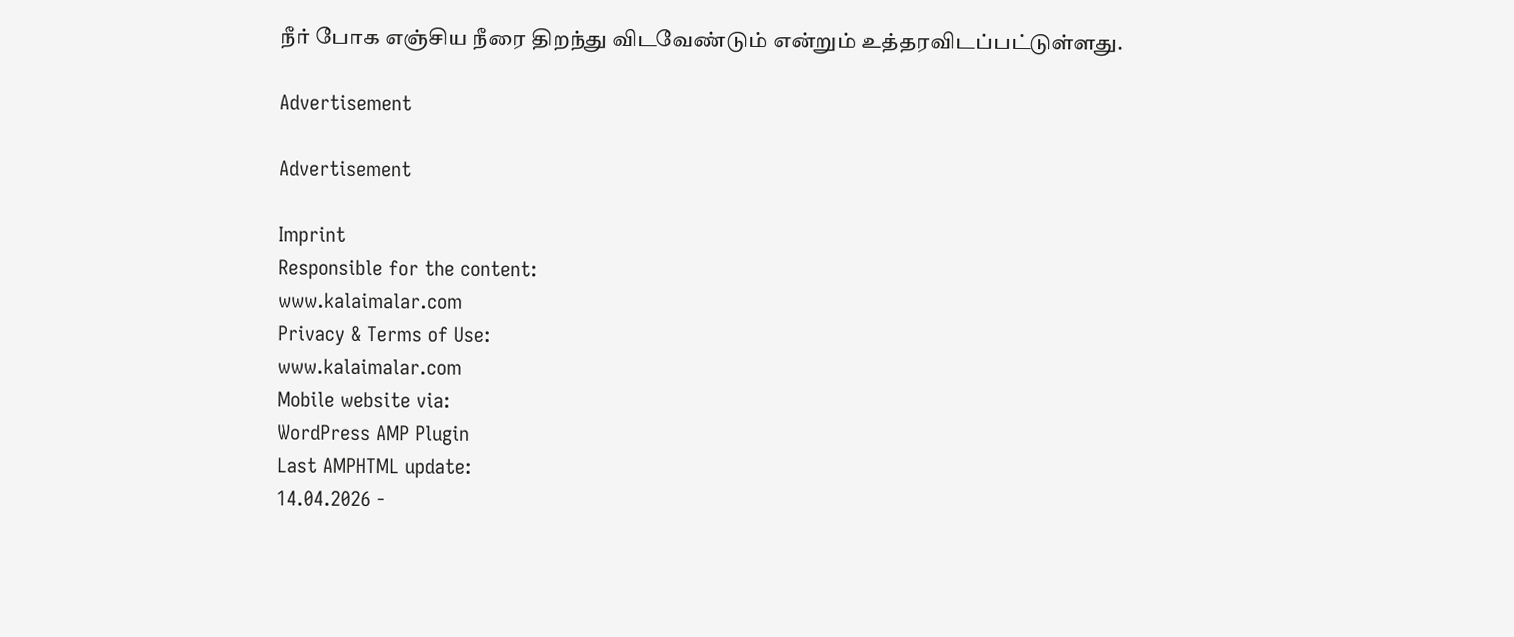நீர் போக எஞ்சிய நீரை திறந்து விடவேண்டும் என்றும் உத்தரவிடப்பட்டுள்ளது.

Advertisement

Advertisement

Imprint
Responsible for the content:
www.kalaimalar.com
Privacy & Terms of Use:
www.kalaimalar.com
Mobile website via:
WordPress AMP Plugin
Last AMPHTML update:
14.04.2026 -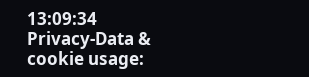13:09:34
Privacy-Data & cookie usage: